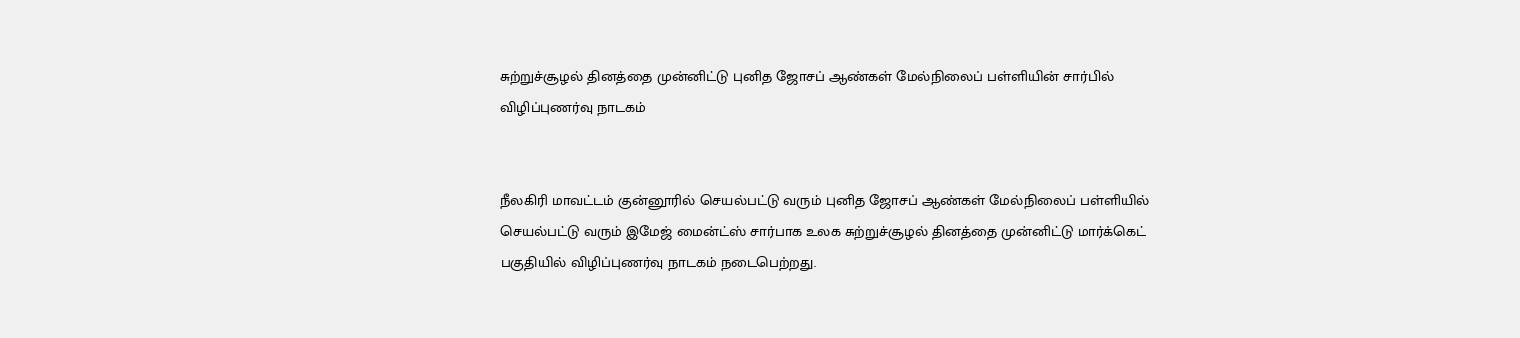சுற்றுச்சூழல் தினத்தை முன்னிட்டு புனித ஜோசப் ஆண்கள் மேல்நிலைப் பள்ளியின் சார்பில் விழிப்புணர்வு நாடகம்


நீலகிரி மாவட்டம் குன்னூரில் செயல்பட்டு வரும் புனித ஜோசப் ஆண்கள் மேல்நிலைப் பள்ளியில் செயல்பட்டு வரும் இமேஜ் மைன்ட்ஸ் சார்பாக உலக சுற்றுச்சூழல் தினத்தை முன்னிட்டு மார்க்கெட் பகுதியில் விழிப்புணர்வு நாடகம் நடைபெற்றது.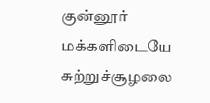குன்னூர் மக்களிடையே சுற்றுச்சூழலை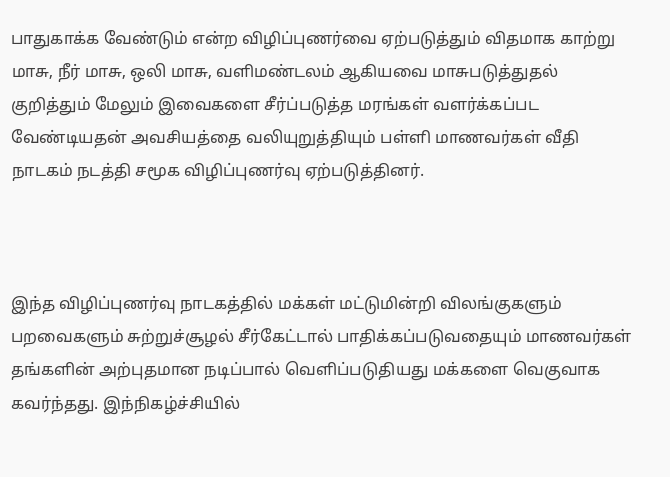பாதுகாக்க வேண்டும் என்ற விழிப்புணர்வை ஏற்படுத்தும் விதமாக காற்று மாசு, நீர் மாசு, ஒலி மாசு, வளிமண்டலம் ஆகியவை மாசுபடுத்துதல் குறித்தும் மேலும் இவைகளை சீர்ப்படுத்த மரங்கள் வளர்க்கப்பட வேண்டியதன் அவசியத்தை வலியுறுத்தியும் பள்ளி மாணவர்கள் வீதி நாடகம் நடத்தி சமூக விழிப்புணர்வு ஏற்படுத்தினர்.



இந்த விழிப்புணர்வு நாடகத்தில் மக்கள் மட்டுமின்றி விலங்குகளும் பறவைகளும் சுற்றுச்சூழல் சீர்கேட்டால் பாதிக்கப்படுவதையும் மாணவர்கள் தங்களின் அற்புதமான நடிப்பால் வெளிப்படுதியது மக்களை வெகுவாக கவர்ந்தது. இந்நிகழ்ச்சியில்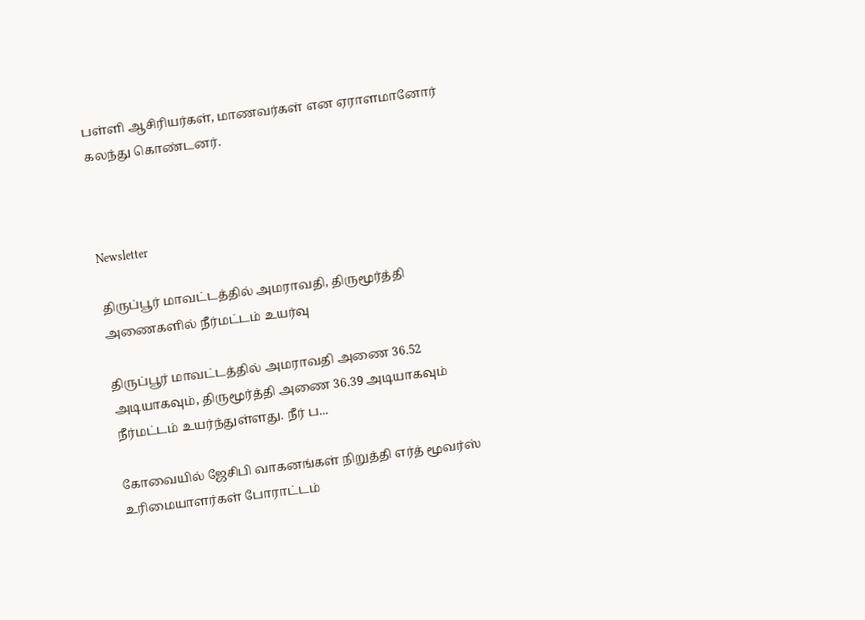பள்ளி ஆசிரியர்கள், மாணவர்கள் என ஏராளமானோர் கலந்து கொண்டனர்.



Newsletter

திருப்பூர் மாவட்டத்தில் அமராவதி, திருமூர்த்தி அணைகளில் நீர்மட்டம் உயர்வு

திருப்பூர் மாவட்டத்தில் அமராவதி அணை 36.52 அடியாகவும், திருமூர்த்தி அணை 36.39 அடியாகவும் நீர்மட்டம் உயர்ந்துள்ளது. நீர் ப...

கோவையில் ஜேசிபி வாகனங்கள் நிறுத்தி எர்த் மூவர்ஸ் உரிமையாளர்கள் போராட்டம்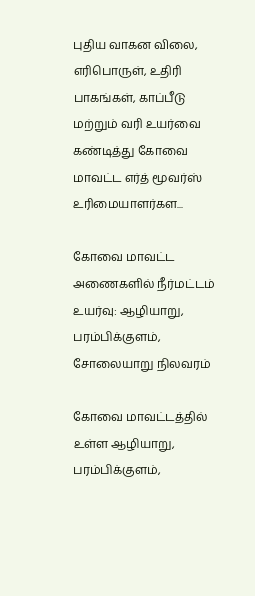புதிய வாகன விலை, எரிபொருள், உதிரி பாகங்கள், காப்பீடு மற்றும் வரி உயர்வை கண்டித்து கோவை மாவட்ட எர்த் மூவர்ஸ் உரிமையாளர்கள...

கோவை மாவட்ட அணைகளில் நீர்மட்டம் உயர்வு: ஆழியாறு, பரம்பிக்குளம், சோலையாறு நிலவரம்

கோவை மாவட்டத்தில் உள்ள ஆழியாறு, பரம்பிக்குளம்,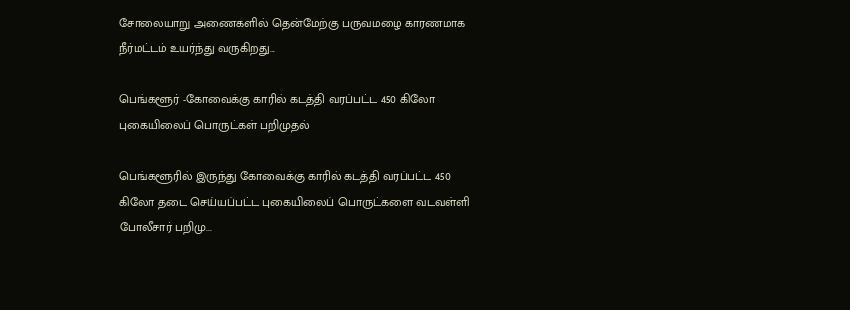சோலையாறு அணைகளில் தென்மேற்கு பருவமழை காரணமாக நீர்மட்டம் உயர்ந்து வருகிறது...

பெங்களூர் -கோவைக்கு காரில் கடத்தி வரப்பட்ட 450 கிலோ புகையிலைப் பொருட்கள் பறிமுதல்

பெங்களூரில் இருந்து கோவைக்கு காரில் கடத்தி வரப்பட்ட 450 கிலோ தடை செய்யப்பட்ட புகையிலைப் பொருட்களை வடவள்ளி போலீசார் பறிமு...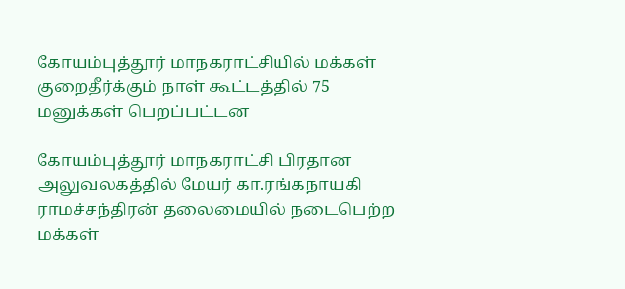கோயம்புத்தூர் மாநகராட்சியில் மக்கள் குறைதீர்க்கும் நாள் கூட்டத்தில் 75 மனுக்கள் பெறப்பட்டன

கோயம்புத்தூர் மாநகராட்சி பிரதான அலுவலகத்தில் மேயர் கா.ரங்கநாயகி ராமச்சந்திரன் தலைமையில் நடைபெற்ற மக்கள்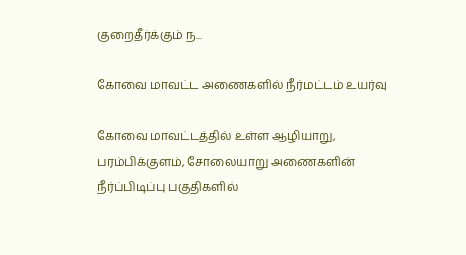குறைதீர்க்கும் ந...

கோவை மாவட்ட அணைகளில் நீர்மட்டம் உயர்வு

கோவை மாவட்டத்தில் உள்ள ஆழியாறு, பரம்பிக்குளம், சோலையாறு அணைகளின் நீர்ப்பிடிப்பு பகுதிகளில்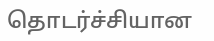தொடர்ச்சியான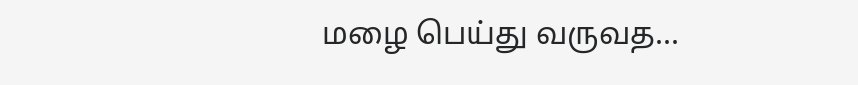மழை பெய்து வருவத...